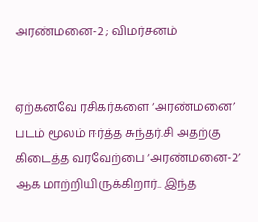அரண்மனை-2 ; விமர்சனம்


ஏற்கனவே ரசிகர்களை ‘அரண்மனை’ படம் மூலம் ஈர்த்த சுந்தர்.சி அதற்கு கிடைத்த வரவேற்பை ‘அரண்மனை-2’ ஆக மாற்றியிருக்கிறார்.. இந்த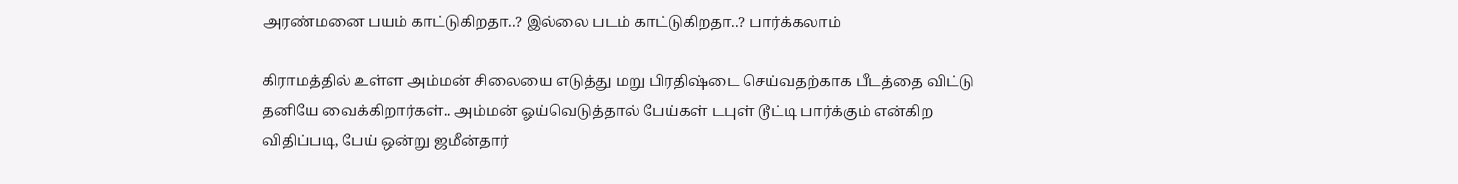அரண்மனை பயம் காட்டுகிறதா..? இல்லை படம் காட்டுகிறதா..? பார்க்கலாம்

கிராமத்தில் உள்ள அம்மன் சிலையை எடுத்து மறு பிரதிஷ்டை செய்வதற்காக பீடத்தை விட்டு தனியே வைக்கிறார்கள்.. அம்மன் ஓய்வெடுத்தால் பேய்கள் டபுள் டூட்டி பார்க்கும் என்கிற விதிப்படி, பேய் ஒன்று ஜமீன்தார்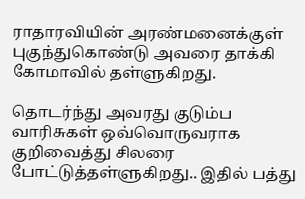ராதாரவியின் அரண்மனைக்குள் புகுந்துகொண்டு அவரை தாக்கி கோமாவில் தள்ளுகிறது.

தொடர்ந்து அவரது குடும்ப வாரிசுகள் ஒவ்வொருவராக குறிவைத்து சிலரை போட்டுத்தள்ளுகிறது.. இதில் பத்து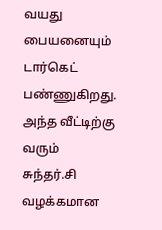வயது பையனையும் டார்கெட் பண்ணுகிறது. அந்த வீட்டிற்கு வரும் சுந்தர்.சி வழக்கமான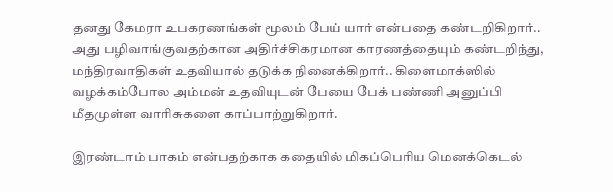தனது கேமரா உபகரணங்கள் மூலம் பேய் யார் என்பதை கண்டறிகிறார்.. அது பழிவாங்குவதற்கான அதிர்ச்சிகரமான காரணத்தையும் கண்டறிந்து, மந்திரவாதிகள் உதவியால் தடுக்க நினைக்கிறார்.. கிளைமாக்ஸில் வழக்கம்போல அம்மன் உதவியுடன் பேயை பேக் பண்ணி அனுப்பி மீதமுள்ள வாரிசுகளை காப்பாற்றுகிறார்.

இரண்டாம் பாகம் என்பதற்காக கதையில் மிகப்பெரிய மெனக்கெடல்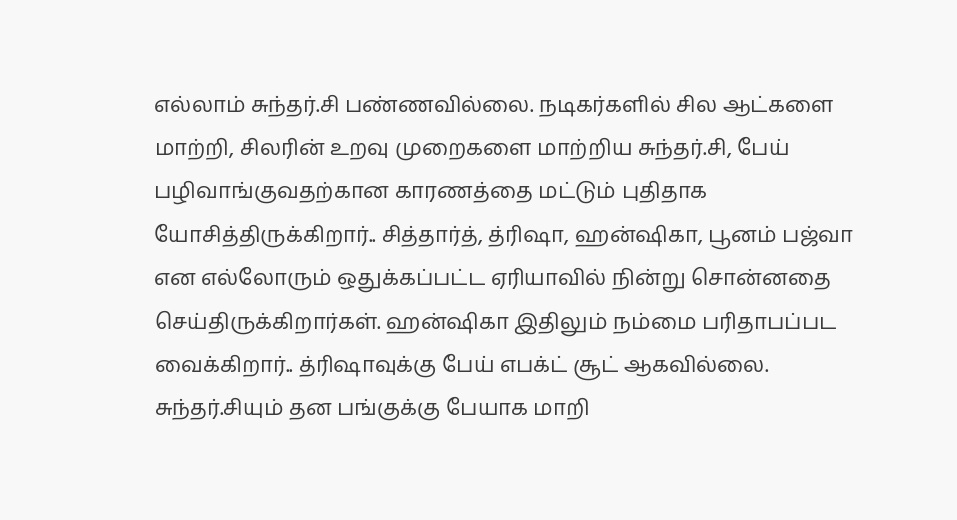எல்லாம் சுந்தர்.சி பண்ணவில்லை. நடிகர்களில் சில ஆட்களை மாற்றி, சிலரின் உறவு முறைகளை மாற்றிய சுந்தர்.சி, பேய் பழிவாங்குவதற்கான காரணத்தை மட்டும் புதிதாக யோசித்திருக்கிறார்.. சித்தார்த், த்ரிஷா, ஹன்ஷிகா, பூனம் பஜ்வா என எல்லோரும் ஒதுக்கப்பட்ட ஏரியாவில் நின்று சொன்னதை செய்திருக்கிறார்கள். ஹன்ஷிகா இதிலும் நம்மை பரிதாபப்பட வைக்கிறார்.. த்ரிஷாவுக்கு பேய் எபக்ட் சூட் ஆகவில்லை. சுந்தர்.சியும் தன பங்குக்கு பேயாக மாறி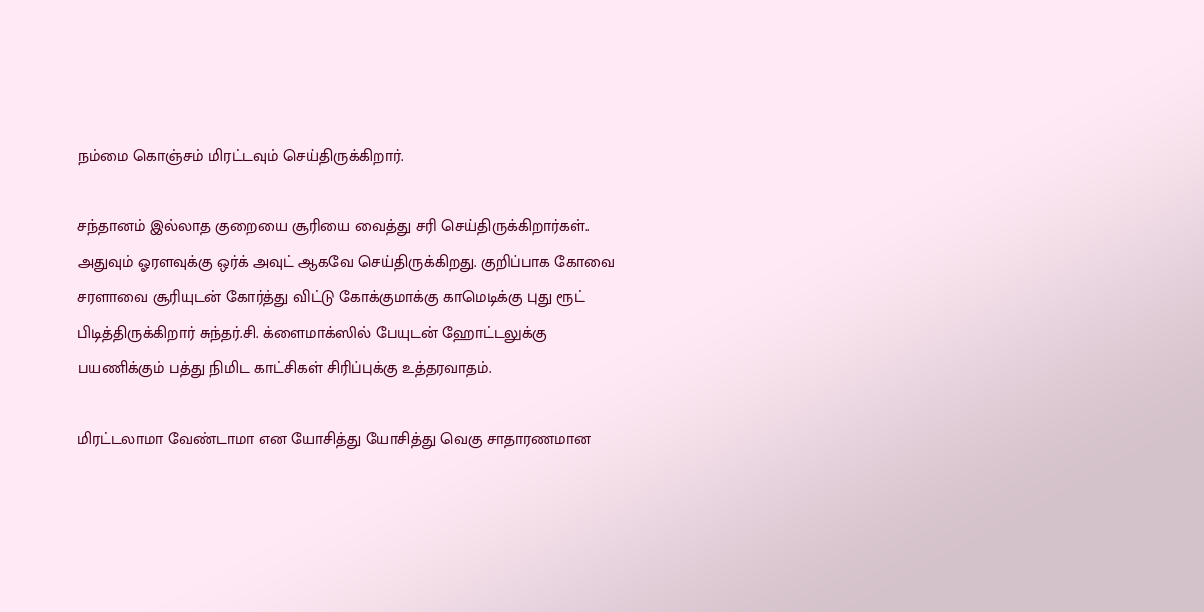நம்மை கொஞ்சம் மிரட்டவும் செய்திருக்கிறார்.

சந்தானம் இல்லாத குறையை சூரியை வைத்து சரி செய்திருக்கிறார்கள்.. அதுவும் ஓரளவுக்கு ஒர்க் அவுட் ஆகவே செய்திருக்கிறது. குறிப்பாக கோவை சரளாவை சூரியுடன் கோர்த்து விட்டு கோக்குமாக்கு காமெடிக்கு புது ரூட் பிடித்திருக்கிறார் சுந்தர்.சி. க்ளைமாக்ஸில் பேயுடன் ஹோட்டலுக்கு பயணிக்கும் பத்து நிமிட காட்சிகள் சிரிப்புக்கு உத்தரவாதம்.

மிரட்டலாமா வேண்டாமா என யோசித்து யோசித்து வெகு சாதாரணமான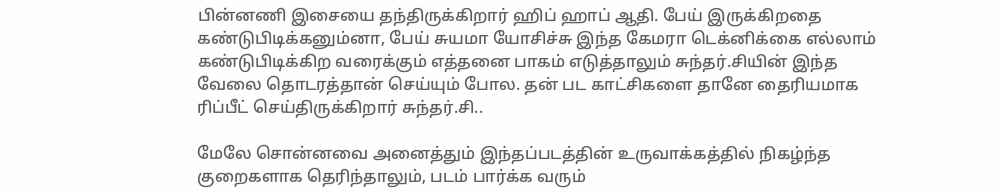பின்னணி இசையை தந்திருக்கிறார் ஹிப் ஹாப் ஆதி. பேய் இருக்கிறதை கண்டுபிடிக்கனும்னா, பேய் சுயமா யோசிச்சு இந்த கேமரா டெக்னிக்கை எல்லாம் கண்டுபிடிக்கிற வரைக்கும் எத்தனை பாகம் எடுத்தாலும் சுந்தர்.சியின் இந்த வேலை தொடரத்தான் செய்யும் போல. தன் பட காட்சிகளை தானே தைரியமாக ரிப்பீட் செய்திருக்கிறார் சுந்தர்.சி..

மேலே சொன்னவை அனைத்தும் இந்தப்படத்தின் உருவாக்கத்தில் நிகழ்ந்த குறைகளாக தெரிந்தாலும், படம் பார்க்க வரும்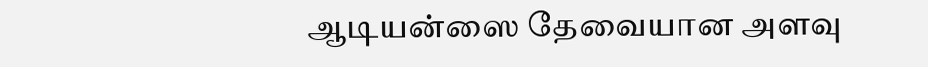ஆடியன்ஸை தேவையான அளவு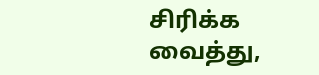சிரிக்க வைத்து,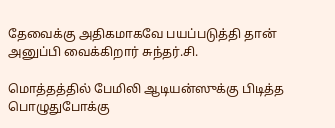தேவைக்கு அதிகமாகவே பயப்படுத்தி தான் அனுப்பி வைக்கிறார் சுந்தர்.சி.

மொத்தத்தில் பேமிலி ஆடியன்ஸுக்கு பிடித்த பொழுதுபோக்கு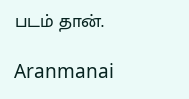படம் தான்.

Aranmanai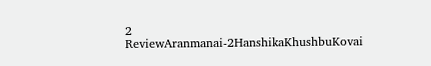2 ReviewAranmanai-2HanshikaKhushbuKovai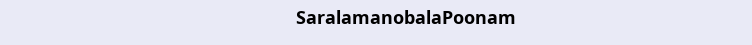SaralamanobalaPoonam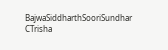BajwaSiddharthSooriSundhar CTrisha